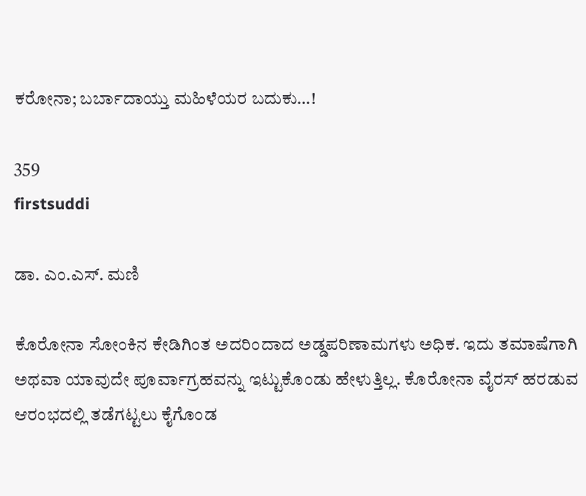ಕರೋನಾ; ಬರ್ಬಾದಾಯ್ತು ಮಹಿಳೆಯರ ಬದುಕು…!

359
firstsuddi

ಡಾ. ಎಂ.ಎಸ್. ಮಣಿ

ಕೊರೋನಾ ಸೋಂಕಿನ ಕೇಡಿಗಿಂತ ಅದರಿಂದಾದ ಅಡ್ಡಪರಿಣಾಮಗಳು ಅಧಿಕ. ಇದು ತಮಾಷೆಗಾಗಿ ಅಥವಾ ಯಾವುದೇ ಪೂರ್ವಾಗ್ರಹವನ್ನು ಇಟ್ಟುಕೊಂಡು ಹೇಳುತ್ತಿಲ್ಲ. ಕೊರೋನಾ ವೈರಸ್ ಹರಡುವ ಆರಂಭದಲ್ಲಿ ತಡೆಗಟ್ಟಲು ಕೈಗೊಂಡ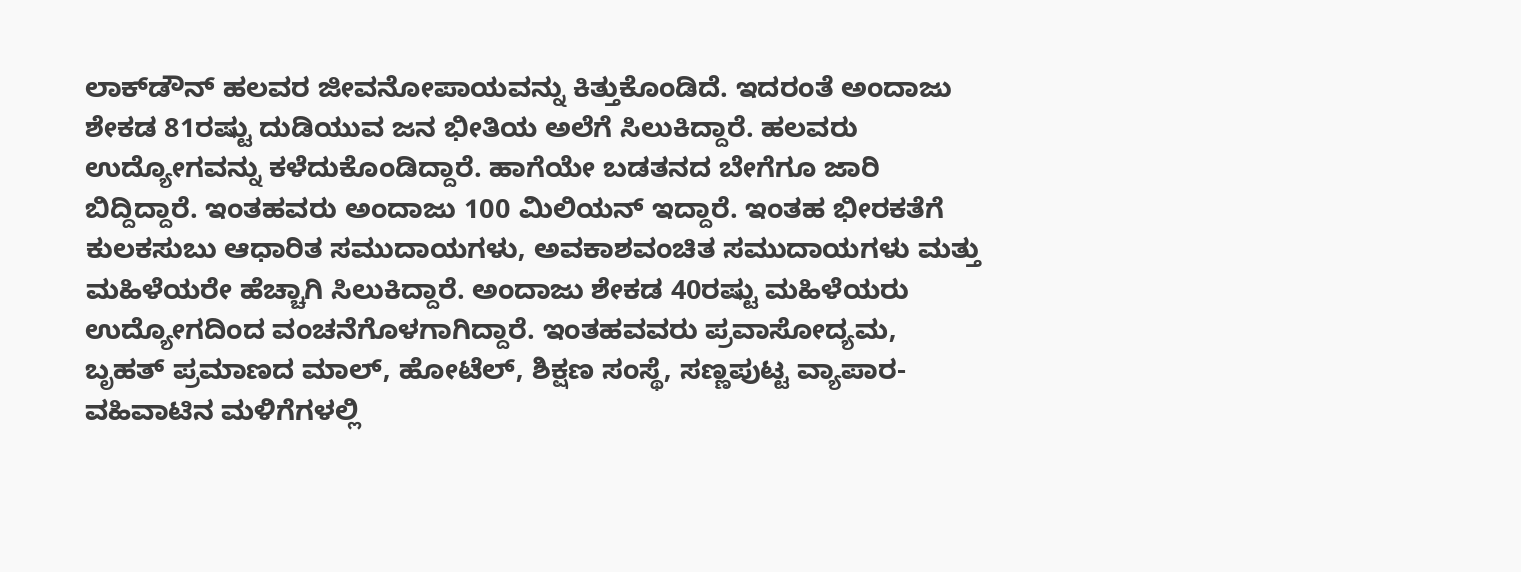ಲಾಕ್‍ಡೌನ್ ಹಲವರ ಜೀವನೋಪಾಯವನ್ನು ಕಿತ್ತುಕೊಂಡಿದೆ. ಇದರಂತೆ ಅಂದಾಜು ಶೇಕಡ 81ರಷ್ಟು ದುಡಿಯುವ ಜನ ಭೀತಿಯ ಅಲೆಗೆ ಸಿಲುಕಿದ್ದಾರೆ. ಹಲವರು ಉದ್ಯೋಗವನ್ನು ಕಳೆದುಕೊಂಡಿದ್ದಾರೆ. ಹಾಗೆಯೇ ಬಡತನದ ಬೇಗೆಗೂ ಜಾರಿ ಬಿದ್ದಿದ್ದಾರೆ. ಇಂತಹವರು ಅಂದಾಜು 100 ಮಿಲಿಯನ್ ಇದ್ದಾರೆ. ಇಂತಹ ಭೀರಕತೆಗೆ ಕುಲಕಸುಬು ಆಧಾರಿತ ಸಮುದಾಯಗಳು, ಅವಕಾಶವಂಚಿತ ಸಮುದಾಯಗಳು ಮತ್ತು ಮಹಿಳೆಯರೇ ಹೆಚ್ಚಾಗಿ ಸಿಲುಕಿದ್ದಾರೆ. ಅಂದಾಜು ಶೇಕಡ 40ರಷ್ಟು ಮಹಿಳೆಯರು ಉದ್ಯೋಗದಿಂದ ವಂಚನೆಗೊಳಗಾಗಿದ್ದಾರೆ. ಇಂತಹವವರು ಪ್ರವಾಸೋದ್ಯಮ, ಬೃಹತ್ ಪ್ರಮಾಣದ ಮಾಲ್, ಹೋಟೆಲ್, ಶಿಕ್ಷಣ ಸಂಸ್ಥೆ, ಸಣ್ಣಪುಟ್ಟ ವ್ಯಾಪಾರ-ವಹಿವಾಟಿನ ಮಳಿಗೆಗಳಲ್ಲಿ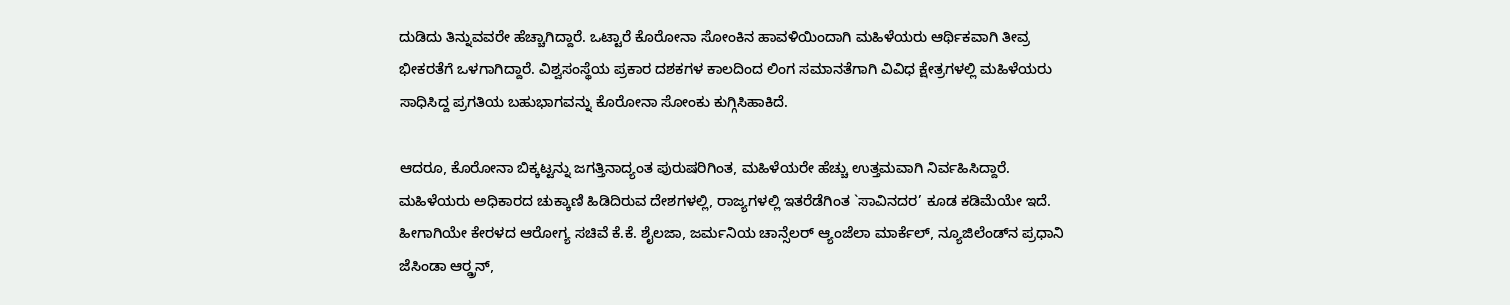ದುಡಿದು ತಿನ್ನುವವರೇ ಹೆಚ್ಚಾಗಿದ್ದಾರೆ. ಒಟ್ಟಾರೆ ಕೊರೋನಾ ಸೋಂಕಿನ ಹಾವಳಿಯಿಂದಾಗಿ ಮಹಿಳೆಯರು ಆರ್ಥಿಕವಾಗಿ ತೀವ್ರ ಭೀಕರತೆಗೆ ಒಳಗಾಗಿದ್ದಾರೆ. ವಿಶ್ವಸಂಸ್ಥೆಯ ಪ್ರಕಾರ ದಶಕಗಳ ಕಾಲದಿಂದ ಲಿಂಗ ಸಮಾನತೆಗಾಗಿ ವಿವಿಧ ಕ್ಷೇತ್ರಗಳಲ್ಲಿ ಮಹಿಳೆಯರು ಸಾಧಿಸಿದ್ದ ಪ್ರಗತಿಯ ಬಹುಭಾಗವನ್ನು ಕೊರೋನಾ ಸೋಂಕು ಕುಗ್ಗಿಸಿಹಾಕಿದೆ.

ಆದರೂ, ಕೊರೋನಾ ಬಿಕ್ಕಟ್ಟನ್ನು ಜಗತ್ತಿನಾದ್ಯಂತ ಪುರುಷರಿಗಿಂತ, ಮಹಿಳೆಯರೇ ಹೆಚ್ಚು ಉತ್ತಮವಾಗಿ ನಿರ್ವಹಿಸಿದ್ದಾರೆ. ಮಹಿಳೆಯರು ಅಧಿಕಾರದ ಚುಕ್ಕಾಣಿ ಹಿಡಿದಿರುವ ದೇಶಗಳಲ್ಲಿ, ರಾಜ್ಯಗಳಲ್ಲಿ ಇತರೆಡೆಗಿಂತ `ಸಾವಿನದರ’ ಕೂಡ ಕಡಿಮೆಯೇ ಇದೆ. ಹೀಗಾಗಿಯೇ ಕೇರಳದ ಆರೋಗ್ಯ ಸಚಿವೆ ಕೆ.ಕೆ. ಶೈಲಜಾ, ಜರ್ಮನಿಯ ಚಾನ್ಸೆಲರ್ ಆ್ಯಂಜೆಲಾ ಮಾರ್ಕೆಲ್, ನ್ಯೂಜಿಲೆಂಡ್‍ನ ಪ್ರಧಾನಿ ಜೆಸಿಂಡಾ ಆರ್‍ಡ್ರನ್,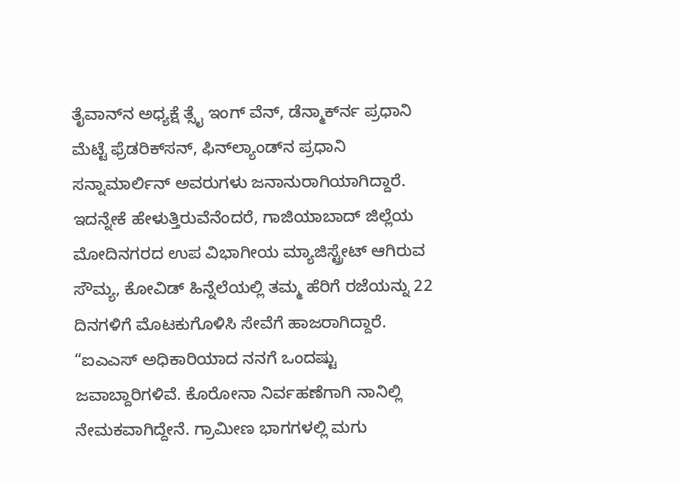ತೈವಾನ್‍ನ ಅಧ್ಯಕ್ಷೆ ತ್ಸೈ ಇಂಗ್ ವೆನ್, ಡೆನ್ಮಾರ್ಕ್‍ನ ಪ್ರಧಾನಿ ಮೆಟ್ಟೆ ಫ್ರೆಡರಿಕ್‍ಸನ್, ಫಿನ್‍ಲ್ಯಾಂಡ್‍ನ ಪ್ರಧಾನಿ ಸನ್ನಾಮಾರ್ಲಿನ್ ಅವರುಗಳು ಜನಾನುರಾಗಿಯಾಗಿದ್ದಾರೆ. ಇದನ್ನೇಕೆ ಹೇಳುತ್ತಿರುವೆನೆಂದರೆ, ಗಾಜಿಯಾಬಾದ್ ಜಿಲ್ಲೆಯ ಮೋದಿನಗರದ ಉಪ ವಿಭಾಗೀಯ ಮ್ಯಾಜಿಸ್ಟ್ರೇಟ್ ಆಗಿರುವ ಸೌಮ್ಯ, ಕೋವಿಡ್ ಹಿನ್ನೆಲೆಯಲ್ಲಿ ತಮ್ಮ ಹೆರಿಗೆ ರಜೆಯನ್ನು 22 ದಿನಗಳಿಗೆ ಮೊಟಕುಗೊಳಿಸಿ ಸೇವೆಗೆ ಹಾಜರಾಗಿದ್ದಾರೆ. “ಐಎಎಸ್ ಅಧಿಕಾರಿಯಾದ ನನಗೆ ಒಂದಷ್ಟು ಜವಾಬ್ದಾರಿಗಳಿವೆ. ಕೊರೋನಾ ನಿರ್ವಹಣೆಗಾಗಿ ನಾನಿಲ್ಲಿ ನೇಮಕವಾಗಿದ್ದೇನೆ. ಗ್ರಾಮೀಣ ಭಾಗಗಳಲ್ಲಿ ಮಗು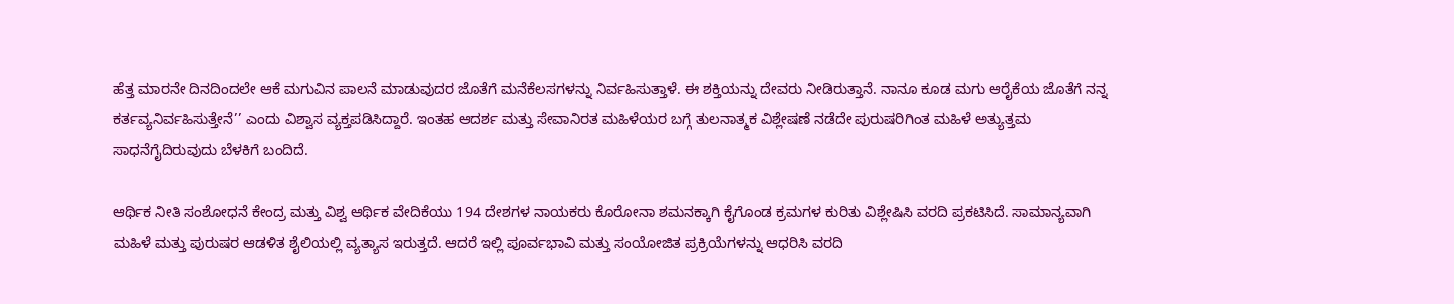ಹೆತ್ತ ಮಾರನೇ ದಿನದಿಂದಲೇ ಆಕೆ ಮಗುವಿನ ಪಾಲನೆ ಮಾಡುವುದರ ಜೊತೆಗೆ ಮನೆಕೆಲಸಗಳನ್ನು ನಿರ್ವಹಿಸುತ್ತಾಳೆ. ಈ ಶಕ್ತಿಯನ್ನು ದೇವರು ನೀಡಿರುತ್ತಾನೆ. ನಾನೂ ಕೂಡ ಮಗು ಆರೈಕೆಯ ಜೊತೆಗೆ ನನ್ನ ಕರ್ತವ್ಯನಿರ್ವಹಿಸುತ್ತೇನೆ’’ ಎಂದು ವಿಶ್ವಾಸ ವ್ಯಕ್ತಪಡಿಸಿದ್ದಾರೆ. ಇಂತಹ ಆದರ್ಶ ಮತ್ತು ಸೇವಾನಿರತ ಮಹಿಳೆಯರ ಬಗ್ಗೆ ತುಲನಾತ್ಮಕ ವಿಶ್ಲೇಷಣೆ ನಡೆದೇ ಪುರುಷರಿಗಿಂತ ಮಹಿಳೆ ಅತ್ಯುತ್ತಮ ಸಾಧನೆಗೈದಿರುವುದು ಬೆಳಕಿಗೆ ಬಂದಿದೆ.

ಆರ್ಥಿಕ ನೀತಿ ಸಂಶೋಧನೆ ಕೇಂದ್ರ ಮತ್ತು ವಿಶ್ವ ಆರ್ಥಿಕ ವೇದಿಕೆಯು 194 ದೇಶಗಳ ನಾಯಕರು ಕೊರೋನಾ ಶಮನಕ್ಕಾಗಿ ಕೈಗೊಂಡ ಕ್ರಮಗಳ ಕುರಿತು ವಿಶ್ಲೇಷಿಸಿ ವರದಿ ಪ್ರಕಟಿಸಿದೆ. ಸಾಮಾನ್ಯವಾಗಿ ಮಹಿಳೆ ಮತ್ತು ಪುರುಷರ ಆಡಳಿತ ಶೈಲಿಯಲ್ಲಿ ವ್ಯತ್ಯಾಸ ಇರುತ್ತದೆ. ಆದರೆ ಇಲ್ಲಿ ಪೂರ್ವಭಾವಿ ಮತ್ತು ಸಂಯೋಜಿತ ಪ್ರಕ್ರಿಯೆಗಳನ್ನು ಆಧರಿಸಿ ವರದಿ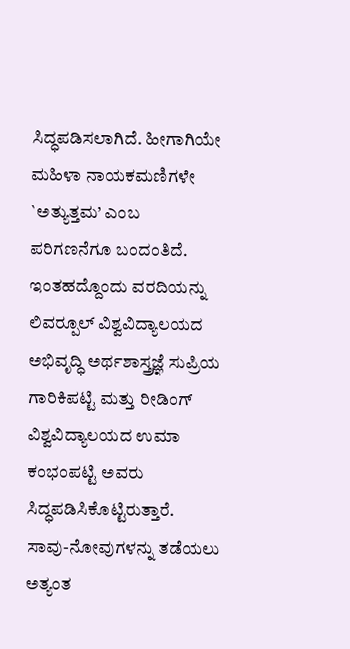ಸಿದ್ಧಪಡಿಸಲಾಗಿದೆ. ಹೀಗಾಗಿಯೇ ಮಹಿಳಾ ನಾಯಕಮಣಿಗಳೇ `ಅತ್ಯುತ್ತಮ’ ಎಂಬ ಪರಿಗಣನೆಗೂ ಬಂದಂತಿದೆ. ಇಂತಹದ್ದೊಂದು ವರದಿಯನ್ನು ಲಿವರ್‍ಪೂಲ್ ವಿಶ್ವವಿದ್ಯಾಲಯದ ಅಭಿವೃದ್ಧಿ ಅರ್ಥಶಾಸ್ತ್ರಜ್ಞೆ ಸುಪ್ರಿಯ ಗಾರಿಕಿಪಟ್ಟಿ ಮತ್ತು ರೀಡಿಂಗ್ ವಿಶ್ವವಿದ್ಯಾಲಯದ ಉಮಾ ಕಂಭಂಪಟ್ಟಿ ಅವರು ಸಿದ್ಧಪಡಿಸಿಕೊಟ್ಟಿರುತ್ತಾರೆ. ಸಾವು-ನೋವುಗಳನ್ನು ತಡೆಯಲು ಅತ್ಯಂತ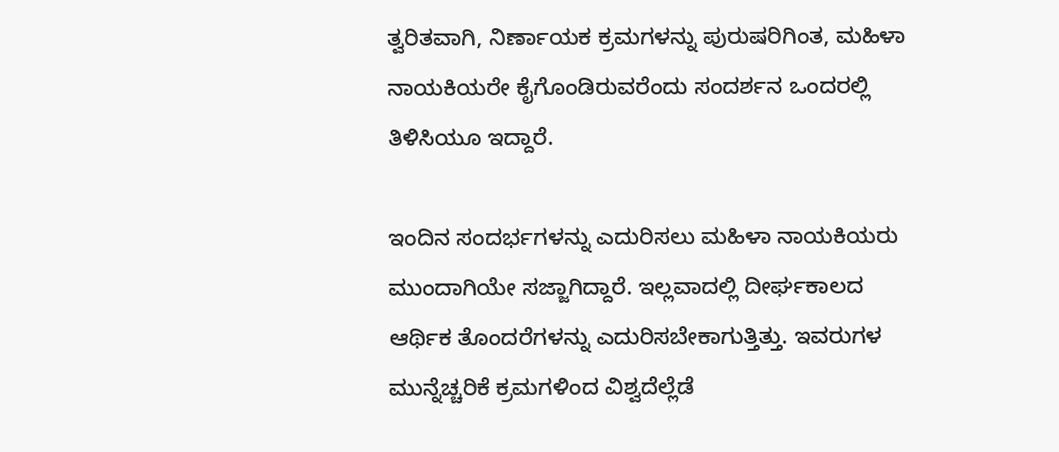ತ್ವರಿತವಾಗಿ, ನಿರ್ಣಾಯಕ ಕ್ರಮಗಳನ್ನು ಪುರುಷರಿಗಿಂತ, ಮಹಿಳಾ ನಾಯಕಿಯರೇ ಕೈಗೊಂಡಿರುವರೆಂದು ಸಂದರ್ಶನ ಒಂದರಲ್ಲಿ ತಿಳಿಸಿಯೂ ಇದ್ದಾರೆ.

ಇಂದಿನ ಸಂದರ್ಭಗಳನ್ನು ಎದುರಿಸಲು ಮಹಿಳಾ ನಾಯಕಿಯರು ಮುಂದಾಗಿಯೇ ಸಜ್ಜಾಗಿದ್ದಾರೆ. ಇಲ್ಲವಾದಲ್ಲಿ ದೀರ್ಘಕಾಲದ ಆರ್ಥಿಕ ತೊಂದರೆಗಳನ್ನು ಎದುರಿಸಬೇಕಾಗುತ್ತಿತ್ತು. ಇವರುಗಳ ಮುನ್ನೆಚ್ಚರಿಕೆ ಕ್ರಮಗಳಿಂದ ವಿಶ್ವದೆಲ್ಲೆಡೆ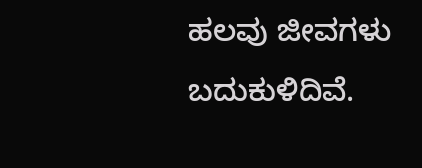ಹಲವು ಜೀವಗಳು ಬದುಕುಳಿದಿವೆ.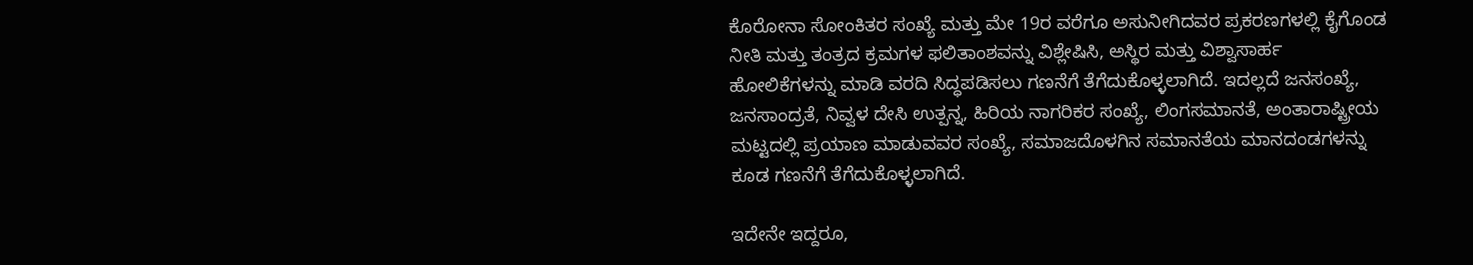ಕೊರೋನಾ ಸೋಂಕಿತರ ಸಂಖ್ಯೆ ಮತ್ತು ಮೇ 19ರ ವರೆಗೂ ಅಸುನೀಗಿದವರ ಪ್ರಕರಣಗಳಲ್ಲಿ ಕೈಗೊಂಡ ನೀತಿ ಮತ್ತು ತಂತ್ರದ ಕ್ರಮಗಳ ಫಲಿತಾಂಶವನ್ನು ವಿಶ್ಲೇಷಿಸಿ, ಅಸ್ಥಿರ ಮತ್ತು ವಿಶ್ವಾಸಾರ್ಹ ಹೋಲಿಕೆಗಳನ್ನು ಮಾಡಿ ವರದಿ ಸಿದ್ಧಪಡಿಸಲು ಗಣನೆಗೆ ತೆಗೆದುಕೊಳ್ಳಲಾಗಿದೆ. ಇದಲ್ಲದೆ ಜನಸಂಖ್ಯೆ, ಜನಸಾಂದ್ರತೆ, ನಿವ್ವಳ ದೇಸಿ ಉತ್ಪನ್ನ, ಹಿರಿಯ ನಾಗರಿಕರ ಸಂಖ್ಯೆ, ಲಿಂಗಸಮಾನತೆ, ಅಂತಾರಾಷ್ಟ್ರೀಯ ಮಟ್ಟದಲ್ಲಿ ಪ್ರಯಾಣ ಮಾಡುವವರ ಸಂಖ್ಯೆ, ಸಮಾಜದೊಳಗಿನ ಸಮಾನತೆಯ ಮಾನದಂಡಗಳನ್ನು ಕೂಡ ಗಣನೆಗೆ ತೆಗೆದುಕೊಳ್ಳಲಾಗಿದೆ.

ಇದೇನೇ ಇದ್ದರೂ,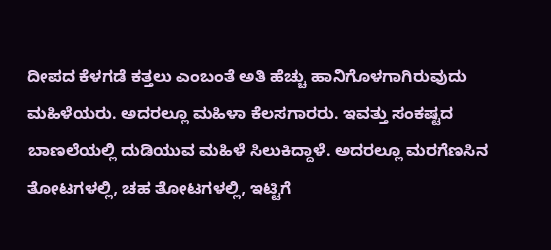ದೀಪದ ಕೆಳಗಡೆ ಕತ್ತಲು ಎಂಬಂತೆ ಅತಿ ಹೆಚ್ಚು ಹಾನಿಗೊಳಗಾಗಿರುವುದು ಮಹಿಳೆಯರು. ಅದರಲ್ಲೂ ಮಹಿಳಾ ಕೆಲಸಗಾರರು. ಇವತ್ತು ಸಂಕಷ್ಟದ ಬಾಣಲೆಯಲ್ಲಿ ದುಡಿಯುವ ಮಹಿಳೆ ಸಿಲುಕಿದ್ದಾಳೆ. ಅದರಲ್ಲೂ ಮರಗೆಣಸಿನ ತೋಟಗಳಲ್ಲಿ, ಚಹ ತೋಟಗಳಲ್ಲಿ, ಇಟ್ಟಿಗೆ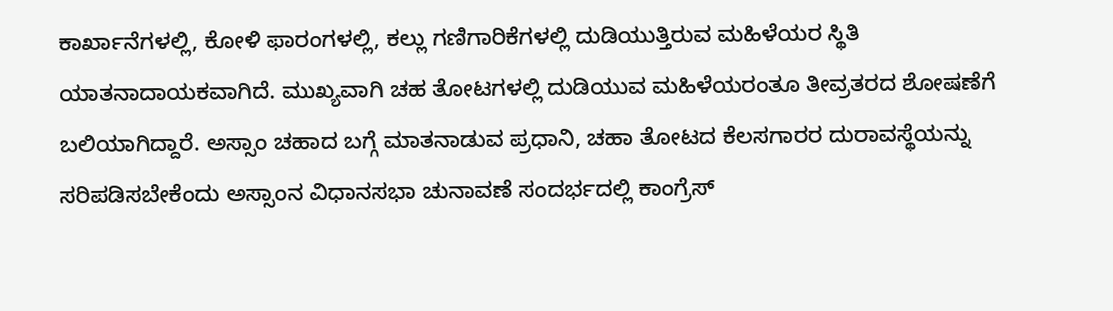ಕಾರ್ಖಾನೆಗಳಲ್ಲಿ, ಕೋಳಿ ಫಾರಂಗಳಲ್ಲಿ, ಕಲ್ಲು ಗಣಿಗಾರಿಕೆಗಳಲ್ಲಿ ದುಡಿಯುತ್ತಿರುವ ಮಹಿಳೆಯರ ಸ್ಥಿತಿ ಯಾತನಾದಾಯಕವಾಗಿದೆ. ಮುಖ್ಯವಾಗಿ ಚಹ ತೋಟಗಳಲ್ಲಿ ದುಡಿಯುವ ಮಹಿಳೆಯರಂತೂ ತೀವ್ರತರದ ಶೋಷಣೆಗೆ ಬಲಿಯಾಗಿದ್ದಾರೆ. ಅಸ್ಸಾಂ ಚಹಾದ ಬಗ್ಗೆ ಮಾತನಾಡುವ ಪ್ರಧಾನಿ, ಚಹಾ ತೋಟದ ಕೆಲಸಗಾರರ ದುರಾವಸ್ಥೆಯನ್ನು ಸರಿಪಡಿಸಬೇಕೆಂದು ಅಸ್ಸಾಂನ ವಿಧಾನಸಭಾ ಚುನಾವಣೆ ಸಂದರ್ಭದಲ್ಲಿ ಕಾಂಗ್ರೆಸ್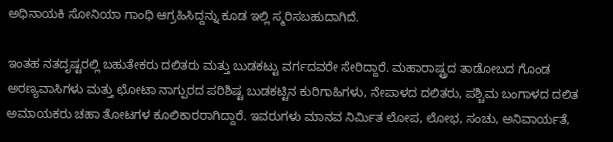ಅಧಿನಾಯಕಿ ಸೋನಿಯಾ ಗಾಂಧಿ ಆಗ್ರಹಿಸಿದ್ದನ್ನು ಕೂಡ ಇಲ್ಲಿ ಸ್ಮರಿಸಬಹುದಾಗಿದೆ.

ಇಂತಹ ನತದೃಷ್ಟರಲ್ಲಿ ಬಹುತೇಕರು ದಲಿತರು ಮತ್ತು ಬುಡಕಟ್ಟು ವರ್ಗದವರೇ ಸೇರಿದ್ದಾರೆ. ಮಹಾರಾಷ್ಟ್ರದ ತಾಡೋಬದ ಗೊಂಡ ಅರಣ್ಯವಾಸಿಗಳು ಮತ್ತು ಛೋಟಾ ನಾಗ್ಪುರದ ಪರಿಶಿಷ್ಟ ಬುಡಕಟ್ಟಿನ ಕುರಿಗಾಹಿಗಳು, ನೇಪಾಳದ ದಲಿತರು, ಪಶ್ಚಿಮ ಬಂಗಾಳದ ದಲಿತ ಅಮಾಯಕರು ಚಹಾ ತೋಟಗಳ ಕೂಲಿಕಾರರಾಗಿದ್ದಾರೆ. ಇವರುಗಳು ಮಾನವ ನಿರ್ಮಿತ ಲೋಪ, ಲೋಭ, ಸಂಚು, ಅನಿವಾರ್ಯತೆ,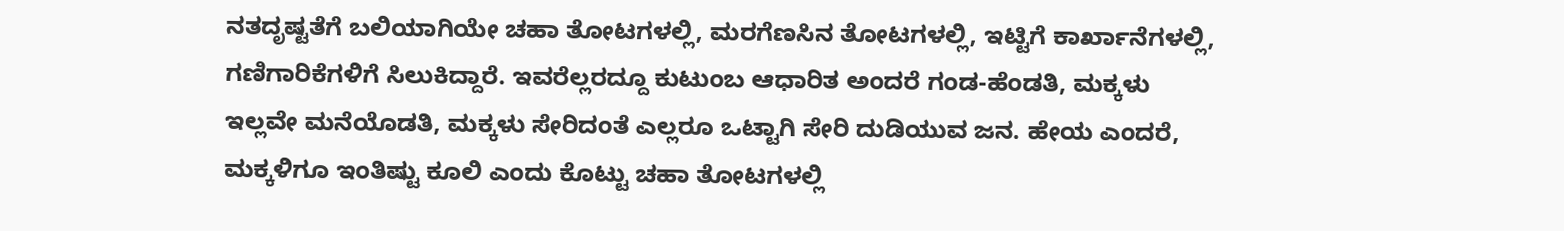ನತದೃಷ್ಟತೆಗೆ ಬಲಿಯಾಗಿಯೇ ಚಹಾ ತೋಟಗಳಲ್ಲಿ, ಮರಗೆಣಸಿನ ತೋಟಗಳಲ್ಲಿ, ಇಟ್ಟಿಗೆ ಕಾರ್ಖಾನೆಗಳಲ್ಲಿ, ಗಣಿಗಾರಿಕೆಗಳಿಗೆ ಸಿಲುಕಿದ್ದಾರೆ. ಇವರೆಲ್ಲರದ್ದೂ ಕುಟುಂಬ ಆಧಾರಿತ ಅಂದರೆ ಗಂಡ-ಹೆಂಡತಿ, ಮಕ್ಕಳು ಇಲ್ಲವೇ ಮನೆಯೊಡತಿ, ಮಕ್ಕಳು ಸೇರಿದಂತೆ ಎಲ್ಲರೂ ಒಟ್ಟಾಗಿ ಸೇರಿ ದುಡಿಯುವ ಜನ. ಹೇಯ ಎಂದರೆ, ಮಕ್ಕಳಿಗೂ ಇಂತಿಷ್ಟು ಕೂಲಿ ಎಂದು ಕೊಟ್ಟು ಚಹಾ ತೋಟಗಳಲ್ಲಿ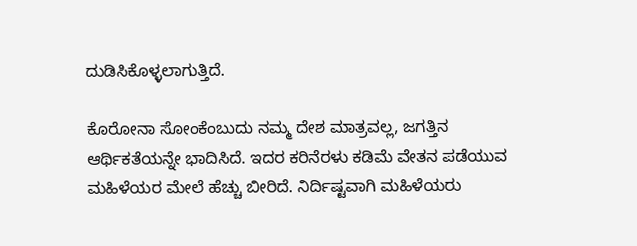ದುಡಿಸಿಕೊಳ್ಳಲಾಗುತ್ತಿದೆ.

ಕೊರೋನಾ ಸೋಂಕೆಂಬುದು ನಮ್ಮ ದೇಶ ಮಾತ್ರವಲ್ಲ, ಜಗತ್ತಿನ ಆರ್ಥಿಕತೆಯನ್ನೇ ಭಾದಿಸಿದೆ. ಇದರ ಕರಿನೆರಳು ಕಡಿಮೆ ವೇತನ ಪಡೆಯುವ ಮಹಿಳೆಯರ ಮೇಲೆ ಹೆಚ್ಚು ಬೀರಿದೆ. ನಿರ್ದಿಷ್ಟವಾಗಿ ಮಹಿಳೆಯರು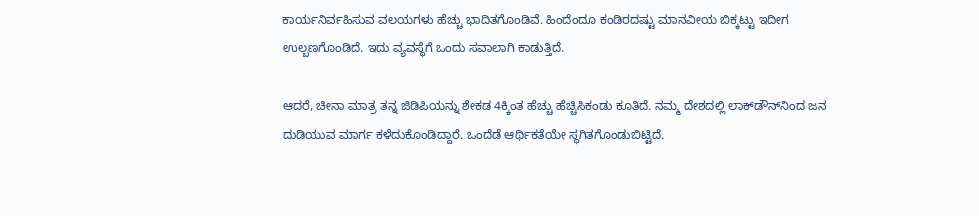ಕಾರ್ಯನಿರ್ವಹಿಸುವ ವಲಯಗಳು ಹೆಚ್ಚು ಭಾದಿತಗೊಂಡಿವೆ. ಹಿಂದೆಂದೂ ಕಂಡಿರದಷ್ಟು ಮಾನವೀಯ ಬಿಕ್ಕಟ್ಟು ಇದೀಗ ಉಲ್ಬಣಗೊಂಡಿದೆ. ಇದು ವ್ಯವಸ್ಥೆಗೆ ಒಂದು ಸವಾಲಾಗಿ ಕಾಡುತ್ತಿದೆ.

ಆದರೆ, ಚೀನಾ ಮಾತ್ರ ತನ್ನ ಜಿಡಿಪಿಯನ್ನು ಶೇಕಡ 4ಕ್ಕಿಂತ ಹೆಚ್ಚು ಹೆಚ್ಚಿಸಿಕಂಡು ಕೂತಿದೆ. ನಮ್ಮ ದೇಶದಲ್ಲಿ ಲಾಕ್‍ಡೌನ್‍ನಿಂದ ಜನ ದುಡಿಯುವ ಮಾರ್ಗ ಕಳೆದುಕೊಂಡಿದ್ದಾರೆ. ಒಂದೆಡೆ ಆರ್ಥಿಕತೆಯೇ ಸ್ಥಗಿತಗೊಂಡುಬಿಟ್ಟಿದೆ.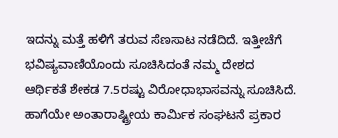ಇದನ್ನು ಮತ್ತೆ ಹಳಿಗೆ ತರುವ ಸೆಣಸಾಟ ನಡೆದಿದೆ. ಇತ್ತೀಚೆಗೆ ಭವಿಷ್ಯವಾಣಿಯೊಂದು ಸೂಚಿಸಿದಂತೆ ನಮ್ಮ ದೇಶದ ಆರ್ಥಿಕತೆ ಶೇಕಡ 7.5ರಷ್ಟು ವಿರೋಧಾಭಾಸವನ್ನು ಸೂಚಿಸಿದೆ. ಹಾಗೆಯೇ ಅಂತಾರಾಷ್ಟ್ರೀಯ ಕಾರ್ಮಿಕ ಸಂಘಟನೆ ಪ್ರಕಾರ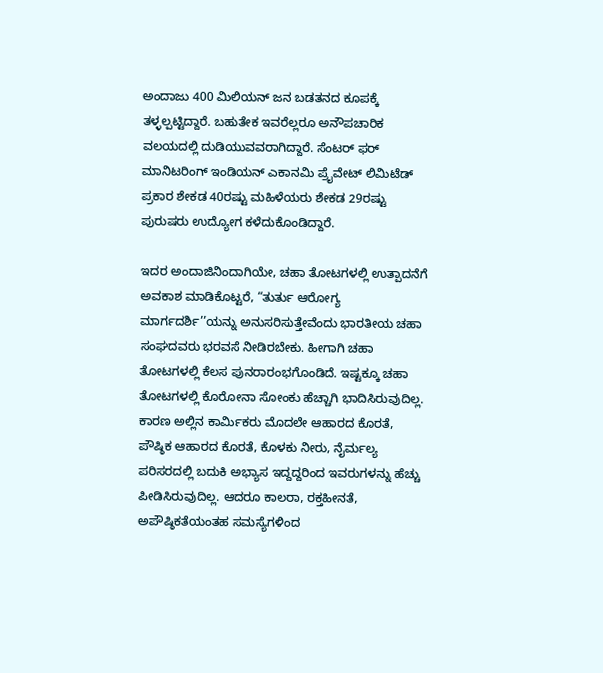ಅಂದಾಜು 400 ಮಿಲಿಯನ್ ಜನ ಬಡತನದ ಕೂಪಕ್ಕೆ ತಳ್ಳಲ್ಪಟ್ಟಿದ್ದಾರೆ. ಬಹುತೇಕ ಇವರೆಲ್ಲರೂ ಅನೌಪಚಾರಿಕ ವಲಯದಲ್ಲಿ ದುಡಿಯುವವರಾಗಿದ್ದಾರೆ. ಸೆಂಟರ್ ಫರ್ ಮಾನಿಟರಿಂಗ್ ಇಂಡಿಯನ್ ಎಕಾನಮಿ ಪ್ರೈವೇಟ್ ಲಿಮಿಟೆಡ್ ಪ್ರಕಾರ ಶೇಕಡ 40ರಷ್ಟು ಮಹಿಳೆಯರು ಶೇಕಡ 29ರಷ್ಟು ಪುರುಷರು ಉದ್ಯೋಗ ಕಳೆದುಕೊಂಡಿದ್ದಾರೆ.

ಇದರ ಅಂದಾಜಿನಿಂದಾಗಿಯೇ, ಚಹಾ ತೋಟಗಳಲ್ಲಿ ಉತ್ಪಾದನೆಗೆ ಅವಕಾಶ ಮಾಡಿಕೊಟ್ಟರೆ, “ತುರ್ತು ಆರೋಗ್ಯ ಮಾರ್ಗದರ್ಶಿ’’ಯನ್ನು ಅನುಸರಿಸುತ್ತೇವೆಂದು ಭಾರತೀಯ ಚಹಾ ಸಂಘದವರು ಭರವಸೆ ನೀಡಿರಬೇಕು. ಹೀಗಾಗಿ ಚಹಾ ತೋಟಗಳಲ್ಲಿ ಕೆಲಸ ಪುನರಾರಂಭಗೊಂಡಿದೆ. ಇಷ್ಟಕ್ಕೂ ಚಹಾ ತೋಟಗಳಲ್ಲಿ ಕೊರೋನಾ ಸೋಂಕು ಹೆಚ್ಚಾಗಿ ಭಾದಿಸಿರುವುದಿಲ್ಲ. ಕಾರಣ ಅಲ್ಲಿನ ಕಾರ್ಮಿಕರು ಮೊದಲೇ ಆಹಾರದ ಕೊರತೆ, ಪೌಷ್ಠಿಕ ಆಹಾರದ ಕೊರತೆ, ಕೊಳಕು ನೀರು, ನೈರ್ಮಲ್ಯ ಪರಿಸರದಲ್ಲಿ ಬದುಕಿ ಅಭ್ಯಾಸ ಇದ್ದದ್ದರಿಂದ ಇವರುಗಳನ್ನು ಹೆಚ್ಚು ಪೀಡಿಸಿರುವುದಿಲ್ಲ. ಆದರೂ ಕಾಲರಾ, ರಕ್ತಹೀನತೆ, ಅಪೌಷ್ಠಿಕತೆಯಂತಹ ಸಮಸ್ಯೆಗಳಿಂದ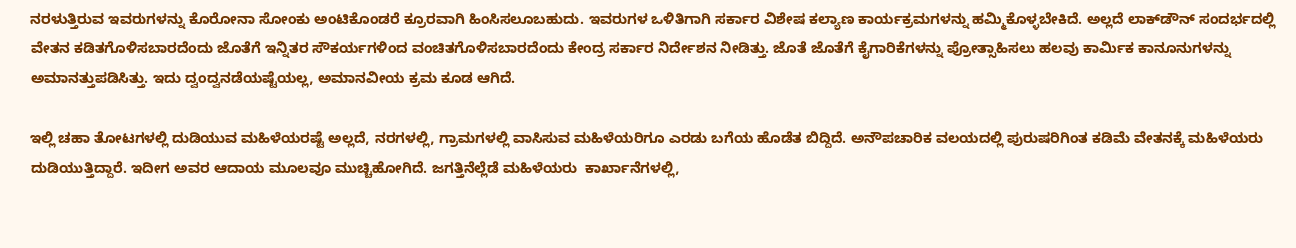ನರಳುತ್ತಿರುವ ಇವರುಗಳನ್ನು ಕೊರೋನಾ ಸೋಂಕು ಅಂಟಿಕೊಂಡರೆ ಕ್ರೂರವಾಗಿ ಹಿಂಸಿಸಲೂಬಹುದು. ಇವರುಗಳ ಒಳಿತಿಗಾಗಿ ಸರ್ಕಾರ ವಿಶೇಷ ಕಲ್ಯಾಣ ಕಾರ್ಯಕ್ರಮಗಳನ್ನು ಹಮ್ಮಿಕೊಳ್ಳಬೇಕಿದೆ. ಅಲ್ಲದೆ ಲಾಕ್‍ಡೌನ್ ಸಂದರ್ಭದಲ್ಲಿ ವೇತನ ಕಡಿತಗೊಳಿಸಬಾರದೆಂದು ಜೊತೆಗೆ ಇನ್ನಿತರ ಸೌಕರ್ಯಗಳಿಂದ ವಂಚಿತಗೊಳಿಸಬಾರದೆಂದು ಕೇಂದ್ರ ಸರ್ಕಾರ ನಿರ್ದೇಶನ ನೀಡಿತ್ತು. ಜೊತೆ ಜೊತೆಗೆ ಕೈಗಾರಿಕೆಗಳನ್ನು ಪ್ರೋತ್ಸಾಹಿಸಲು ಹಲವು ಕಾರ್ಮಿಕ ಕಾನೂನುಗಳನ್ನು ಅಮಾನತ್ತುಪಡಿಸಿತ್ತು. ಇದು ದ್ವಂದ್ವನಡೆಯಷ್ಟೆಯಲ್ಲ, ಅಮಾನವೀಯ ಕ್ರಮ ಕೂಡ ಆಗಿದೆ.

ಇಲ್ಲಿ ಚಹಾ ತೋಟಗಳಲ್ಲಿ ದುಡಿಯುವ ಮಹಿಳೆಯರಷ್ಟೆ ಅಲ್ಲದೆ, ನರಗಳಲ್ಲಿ, ಗ್ರಾಮಗಳಲ್ಲಿ ವಾಸಿಸುವ ಮಹಿಳೆಯರಿಗೂ ಎರಡು ಬಗೆಯ ಹೊಡೆತ ಬಿದ್ದಿದೆ. ಅನೌಪಚಾರಿಕ ವಲಯದಲ್ಲಿ ಪುರುಷರಿಗಿಂತ ಕಡಿಮೆ ವೇತನಕ್ಕೆ ಮಹಿಳೆಯರು ದುಡಿಯುತ್ತಿದ್ದಾರೆ. ಇದೀಗ ಅವರ ಆದಾಯ ಮೂಲವೂ ಮುಚ್ಚಿಹೋಗಿದೆ. ಜಗತ್ತಿನೆಲ್ಲೆಡೆ ಮಹಿಳೆಯರು  ಕಾರ್ಖಾನೆಗಳಲ್ಲಿ,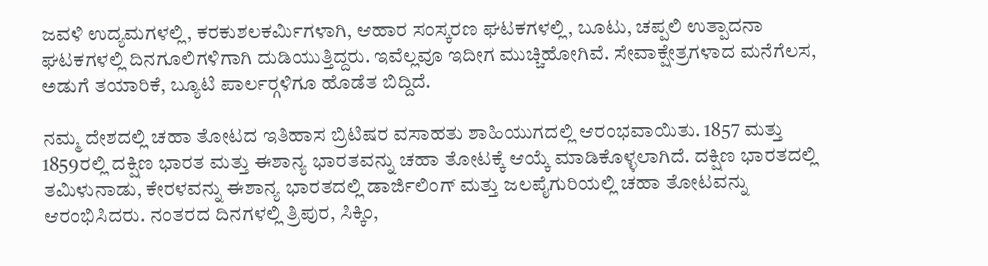ಜವಳಿ ಉದ್ಯಮಗಳಲ್ಲಿ, ಕರಕುಶಲಕರ್ಮಿಗಳಾಗಿ, ಆಹಾರ ಸಂಸ್ಕರಣ ಘಟಕಗಳಲ್ಲಿ, ಬೂಟು, ಚಪ್ಪಲಿ ಉತ್ಪಾದನಾ ಘಟಕಗಳಲ್ಲಿ ದಿನಗೂಲಿಗಳಿಗಾಗಿ ದುಡಿಯುತ್ತಿದ್ದರು. ಇವೆಲ್ಲವೂ ಇದೀಗ ಮುಚ್ಚಿಹೋಗಿವೆ. ಸೇವಾಕ್ಷೇತ್ರಗಳಾದ ಮನೆಗೆಲಸ, ಅಡುಗೆ ತಯಾರಿಕೆ, ಬ್ಯೂಟಿ ಪಾರ್ಲರ್‍ಗಳಿಗೂ ಹೊಡೆತ ಬಿದ್ದಿದೆ.

ನಮ್ಮ ದೇಶದಲ್ಲಿ ಚಹಾ ತೋಟದ ಇತಿಹಾಸ ಬ್ರಿಟಿಷರ ವಸಾಹತು ಶಾಹಿಯುಗದಲ್ಲಿ ಆರಂಭವಾಯಿತು. 1857 ಮತ್ತು 1859ರಲ್ಲಿ ದಕ್ಷಿಣ ಭಾರತ ಮತ್ತು ಈಶಾನ್ಯ ಭಾರತವನ್ನು ಚಹಾ ತೋಟಕ್ಕೆ ಆಯ್ಕೆ ಮಾಡಿಕೊಳ್ಳಲಾಗಿದೆ. ದಕ್ಷಿಣ ಭಾರತದಲ್ಲಿ ತಮಿಳುನಾಡು, ಕೇರಳವನ್ನು ಈಶಾನ್ಯ ಭಾರತದಲ್ಲಿ ಡಾರ್ಜಿಲಿಂಗ್ ಮತ್ತು ಜಲಪೈಗುರಿಯಲ್ಲಿ ಚಹಾ ತೋಟವನ್ನು ಆರಂಭಿಸಿದರು. ನಂತರದ ದಿನಗಳಲ್ಲಿ ತ್ರಿಪುರ, ಸಿಕ್ಕಿಂ,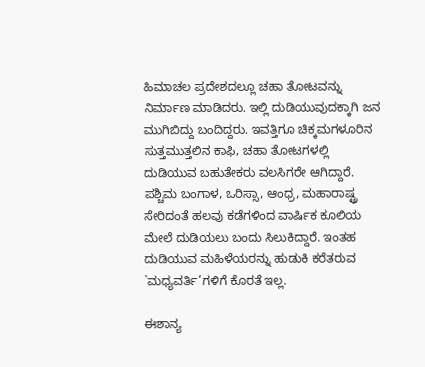ಹಿಮಾಚಲ ಪ್ರದೇಶದಲ್ಲೂ ಚಹಾ ತೋಟವನ್ನು ನಿರ್ಮಾಣ ಮಾಡಿದರು. ಇಲ್ಲಿ ದುಡಿಯುವುದಕ್ಕಾಗಿ ಜನ ಮುಗಿಬಿದ್ದು ಬಂದಿದ್ದರು. ಇವತ್ತಿಗೂ ಚಿಕ್ಕಮಗಳೂರಿನ ಸುತ್ತಮುತ್ತಲಿನ ಕಾಫಿ, ಚಹಾ ತೋಟಗಳಲ್ಲಿ ದುಡಿಯುವ ಬಹುತೇಕರು ವಲಸಿಗರೇ ಆಗಿದ್ದಾರೆ. ಪಶ್ಚಿಮ ಬಂಗಾಳ, ಒರಿಸ್ಸಾ, ಆಂಧ್ರ, ಮಹಾರಾಷ್ಟ್ರ ಸೇರಿದಂತೆ ಹಲವು ಕಡೆಗಳಿಂದ ವಾರ್ಷಿಕ ಕೂಲಿಯ ಮೇಲೆ ದುಡಿಯಲು ಬಂದು ಸಿಲುಕಿದ್ದಾರೆ. ಇಂತಹ ದುಡಿಯುವ ಮಹಿಳೆಯರನ್ನು ಹುಡುಕಿ ಕರೆತರುವ `ಮಧ್ಯವರ್ತಿ’ಗಳಿಗೆ ಕೊರತೆ ಇಲ್ಲ.

ಈಶಾನ್ಯ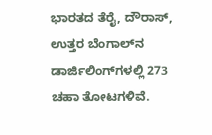ಭಾರತದ ತೆರೈ, ದೌರಾಸ್, ಉತ್ತರ ಬೆಂಗಾಲ್‍ನ ಡಾರ್ಜಿಲಿಂಗ್‍ಗಳಲ್ಲಿ 273 ಚಹಾ ತೋಟಗಳಿವೆ.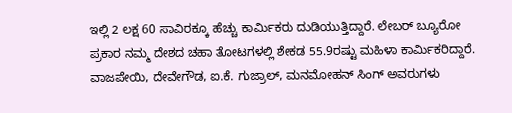ಇಲ್ಲಿ 2 ಲಕ್ಷ 60 ಸಾವಿರಕ್ಕೂ ಹೆಚ್ಚು ಕಾರ್ಮಿಕರು ದುಡಿಯುತ್ತಿದ್ದಾರೆ. ಲೇಬರ್ ಬ್ಯೂರೋ ಪ್ರಕಾರ ನಮ್ಮ ದೇಶದ ಚಹಾ ತೋಟಗಳಲ್ಲಿ ಶೇಕಡ 55.9ರಷ್ಟು ಮಹಿಳಾ ಕಾರ್ಮಿಕರಿದ್ದಾರೆ. ವಾಜಪೇಯಿ, ದೇವೇಗೌಡ, ಐ.ಕೆ. ಗುಜ್ರಾಲ್, ಮನಮೋಹನ್ ಸಿಂಗ್ ಅವರುಗಳು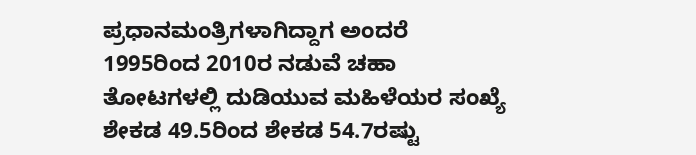ಪ್ರಧಾನಮಂತ್ರಿಗಳಾಗಿದ್ದಾಗ ಅಂದರೆ 1995ರಿಂದ 2010ರ ನಡುವೆ ಚಹಾ ತೋಟಗಳಲ್ಲಿ ದುಡಿಯುವ ಮಹಿಳೆಯರ ಸಂಖ್ಯೆ ಶೇಕಡ 49.5ರಿಂದ ಶೇಕಡ 54.7ರಷ್ಟು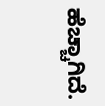ಹೆಚ್ಚಾಗಿದೆ.